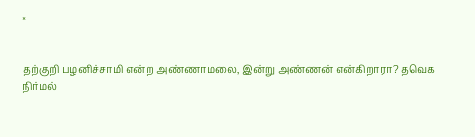×


தற்குறி பழனிச்சாமி என்ற அண்ணாமலை, இன்று அண்ணன் என்கிறாரா? தவெக நிர்மல்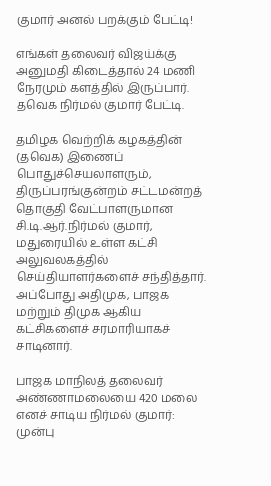குமார் அனல் பறக்கும் பேட்டி!

எங்கள் தலைவர் விஜய்க்கு அனுமதி கிடைத்தால் 24 மணி நேரமும் களத்தில் இருப்பார். தவெக நிர்மல் குமார் பேட்டி.

தமிழக வெற்றிக் கழகத்தின் (தவெக) இணைப் பொதுச்செயலாளரும், திருப்பரங்குன்றம் சட்டமன்றத் தொகுதி வேட்பாளருமான சி.டி.ஆர்.நிர்மல் குமார், மதுரையில் உள்ள கட்சி அலுவலகத்தில் செய்தியாளர்களைச் சந்தித்தார். அப்போது அதிமுக, பாஜக மற்றும் திமுக ஆகிய கட்சிகளைச் சரமாரியாகச் சாடினார்.

பாஜக மாநிலத் தலைவர் அண்ணாமலையை 420 மலை எனச் சாடிய நிர்மல் குமார்: முன்பு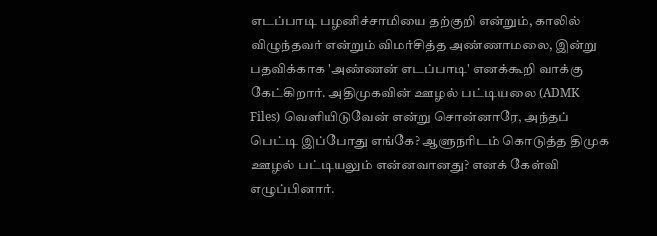எடப்பாடி பழனிச்சாமியை தற்குறி என்றும், காலில் விழுந்தவர் என்றும் விமர்சித்த அண்ணாமலை, இன்று பதவிக்காக 'அண்ணன் எடப்பாடி' எனக்கூறி வாக்கு கேட்கிறார். அதிமுகவின் ஊழல் பட்டியலை (ADMK Files) வெளியிடுவேன் என்று சொன்னாரே, அந்தப் பெட்டி இப்போது எங்கே? ஆளுநரிடம் கொடுத்த திமுக ஊழல் பட்டியலும் என்னவானது? எனக் கேள்வி எழுப்பினார்.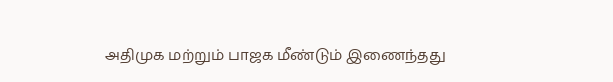அதிமுக மற்றும் பாஜக மீண்டும் இணைந்தது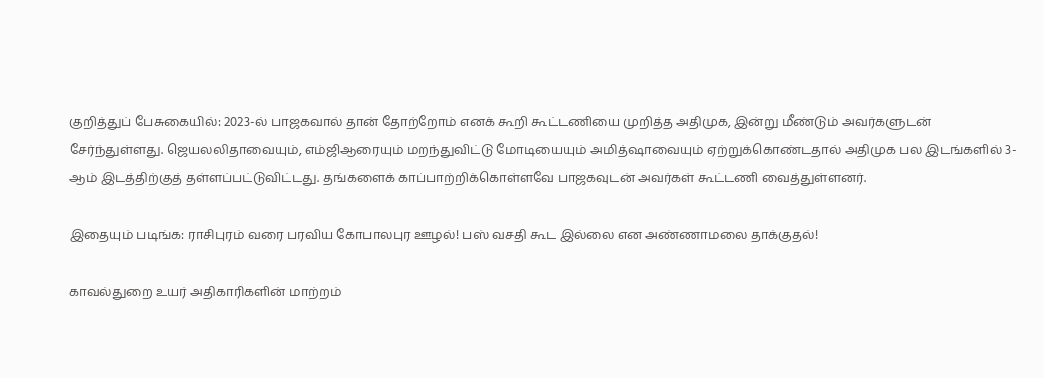குறித்துப் பேசுகையில்: 2023-ல் பாஜகவால் தான் தோற்றோம் எனக் கூறி கூட்டணியை முறித்த அதிமுக, இன்று மீண்டும் அவர்களுடன் சேர்ந்துள்ளது. ஜெயலலிதாவையும், எம்ஜிஆரையும் மறந்துவிட்டு மோடியையும் அமித்ஷாவையும் ஏற்றுக்கொண்டதால் அதிமுக பல இடங்களில் 3-ஆம் இடத்திற்குத் தள்ளப்பட்டுவிட்டது. தங்களைக் காப்பாற்றிக்கொள்ளவே பாஜகவுடன் அவர்கள் கூட்டணி வைத்துள்ளனர்.

இதையும் படிங்க: ராசிபுரம் வரை பரவிய கோபாலபுர ஊழல்! பஸ் வசதி கூட இல்லை என அண்ணாமலை தாக்குதல்!

காவல்துறை உயர் அதிகாரிகளின் மாற்றம்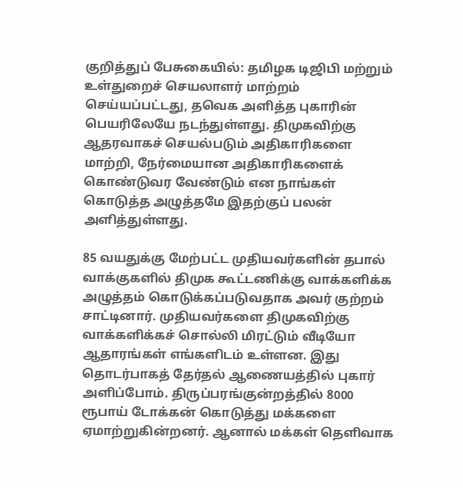குறித்துப் பேசுகையில்: தமிழக டிஜிபி மற்றும் உள்துறைச் செயலாளர் மாற்றம் செய்யப்பட்டது, தவெக அளித்த புகாரின் பெயரிலேயே நடந்துள்ளது. திமுகவிற்கு ஆதரவாகச் செயல்படும் அதிகாரிகளை மாற்றி, நேர்மையான அதிகாரிகளைக் கொண்டுவர வேண்டும் என நாங்கள் கொடுத்த அழுத்தமே இதற்குப் பலன் அளித்துள்ளது.

85 வயதுக்கு மேற்பட்ட முதியவர்களின் தபால் வாக்குகளில் திமுக கூட்டணிக்கு வாக்களிக்க அழுத்தம் கொடுக்கப்படுவதாக அவர் குற்றம் சாட்டினார். முதியவர்களை திமுகவிற்கு வாக்களிக்கச் சொல்லி மிரட்டும் வீடியோ ஆதாரங்கள் எங்களிடம் உள்ளன. இது தொடர்பாகத் தேர்தல் ஆணையத்தில் புகார் அளிப்போம். திருப்பரங்குன்றத்தில் 8000 ரூபாய் டோக்கன் கொடுத்து மக்களை ஏமாற்றுகின்றனர். ஆனால் மக்கள் தெளிவாக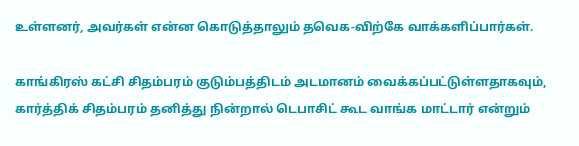உள்ளனர், அவர்கள் என்ன கொடுத்தாலும் தவெக-விற்கே வாக்களிப்பார்கள்.

காங்கிரஸ் கட்சி சிதம்பரம் குடும்பத்திடம் அடமானம் வைக்கப்பட்டுள்ளதாகவும், கார்த்திக் சிதம்பரம் தனித்து நின்றால் டெபாசிட் கூட வாங்க மாட்டார் என்றும்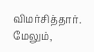விமர்சித்தார். மேலும்,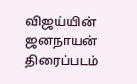விஜய்யின் ஜனநாயன் திரைப்படம்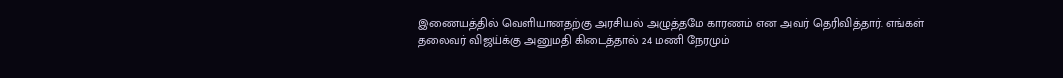இணையத்தில் வெளியானதற்கு அரசியல் அழுத்தமே காரணம் என அவர் தெரிவித்தார். எங்கள் தலைவர் விஜய்க்கு அனுமதி கிடைத்தால் 24 மணி நேரமும்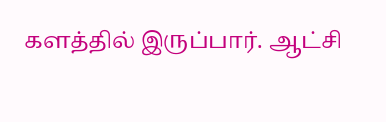களத்தில் இருப்பார். ஆட்சி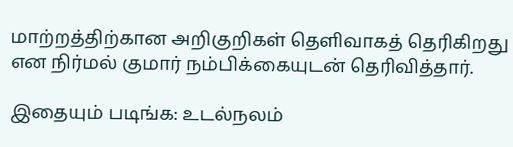மாற்றத்திற்கான அறிகுறிகள் தெளிவாகத் தெரிகிறது என நிர்மல் குமார் நம்பிக்கையுடன் தெரிவித்தார்.

இதையும் படிங்க: உடல்நலம்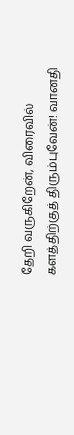தேறி வருகிறேன், விரைவில் களத்திற்குத் திரும்புவேன்! வானதி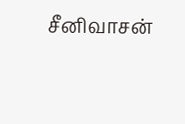சீனிவாசன்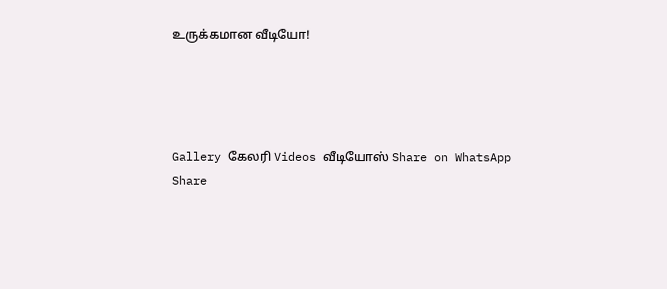உருக்கமான வீடியோ!




Gallery கேலரி Videos வீடியோஸ் Share on WhatsApp Share